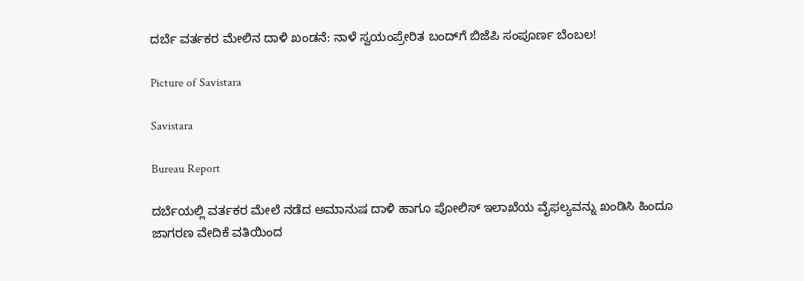ದರ್ಬೆ ವರ್ತಕರ ಮೇಲಿನ ದಾಳಿ ಖಂಡನೆ: ನಾಳೆ ಸ್ವಯಂಪ್ರೇರಿತ ಬಂದ್‌ಗೆ ಬಿಜೆಪಿ ಸಂಪೂರ್ಣ ಬೆಂಬಲ!

Picture of Savistara

Savistara

Bureau Report

ದರ್ಬೆಯಲ್ಲಿ ವರ್ತಕರ ಮೇಲೆ ನಡೆದ ಅಮಾನುಷ ದಾಳಿ ಹಾಗೂ ಪೋಲಿಸ್ ಇಲಾಖೆಯ ವೈಫಲ್ಯವನ್ನು ಖಂಡಿಸಿ ಹಿಂದೂ ಜಾಗರಣ ವೇದಿಕೆ ವತಿಯಿಂದ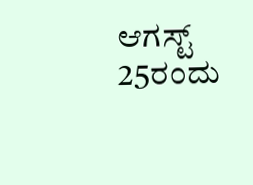ಆಗಸ್ಟ್ 25ರಂದು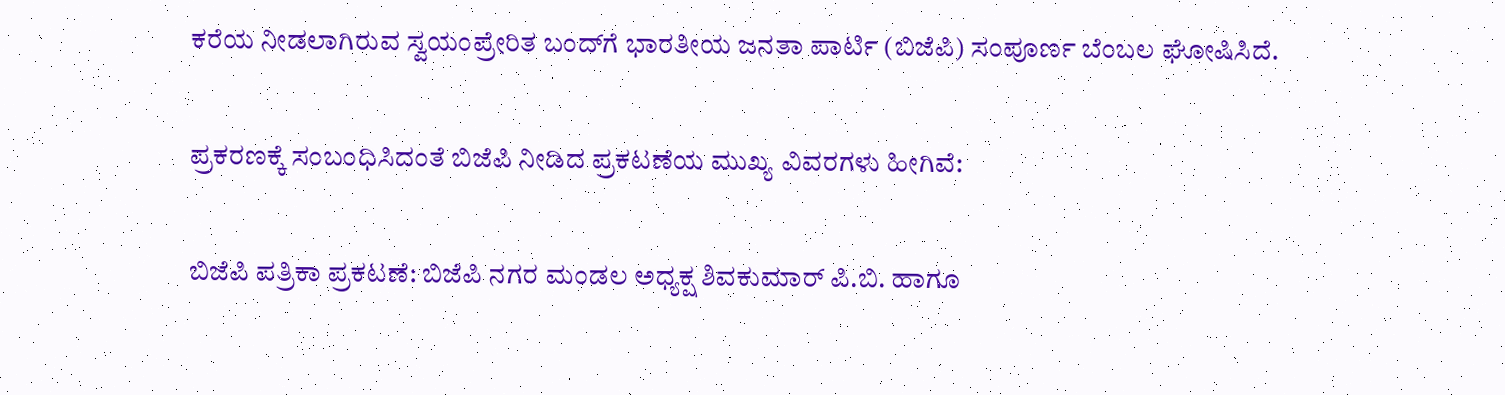ಕರೆಯ ನೀಡಲಾಗಿರುವ ಸ್ವಯಂಪ್ರೇರಿತ ಬಂದ್‌ಗೆ ಭಾರತೀಯ ಜನತಾ ಪಾರ್ಟಿ (ಬಿಜೆಪಿ) ಸಂಪೂರ್ಣ ಬೆಂಬಲ ಘೋಷಿಸಿದೆ.

ಪ್ರಕರಣಕ್ಕೆ ಸಂಬಂಧಿಸಿದಂತೆ ಬಿಜೆಪಿ ನೀಡಿದ ಪ್ರಕಟಣೆಯ ಮುಖ್ಯ ವಿವರಗಳು ಹೀಗಿವೆ:

ಬಿಜೆಪಿ ಪತ್ರಿಕಾ ಪ್ರಕಟಣೆ: ಬಿಜೆಪಿ ನಗರ ಮಂಡಲ ಅಧ್ಯಕ್ಷ ಶಿವಕುಮಾರ್ ಪಿ.ಬಿ. ಹಾಗೂ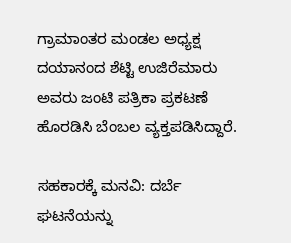ಗ್ರಾಮಾಂತರ ಮಂಡಲ ಅಧ್ಯಕ್ಷ ದಯಾನಂದ ಶೆಟ್ಟಿ ಉಜಿರೆಮಾರು ಅವರು ಜಂಟಿ ಪತ್ರಿಕಾ ಪ್ರಕಟಣೆ ಹೊರಡಿಸಿ ಬೆಂಬಲ ವ್ಯಕ್ತಪಡಿಸಿದ್ದಾರೆ.

ಸಹಕಾರಕ್ಕೆ ಮನವಿ: ದರ್ಬೆ ಘಟನೆಯನ್ನು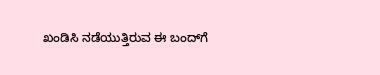ಖಂಡಿಸಿ ನಡೆಯುತ್ತಿರುವ ಈ ಬಂದ್‌ಗೆ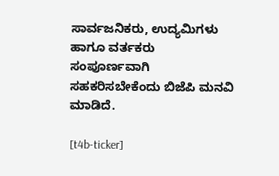ಸಾರ್ವಜನಿಕರು, ಉದ್ಯಮಿಗಳು ಹಾಗೂ ವರ್ತಕರು ಸಂಪೂರ್ಣವಾಗಿ ಸಹಕರಿಸಬೇಕೆಂದು ಬಿಜೆಪಿ ಮನವಿ ಮಾಡಿದೆ.

[t4b-ticker]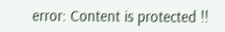error: Content is protected !!